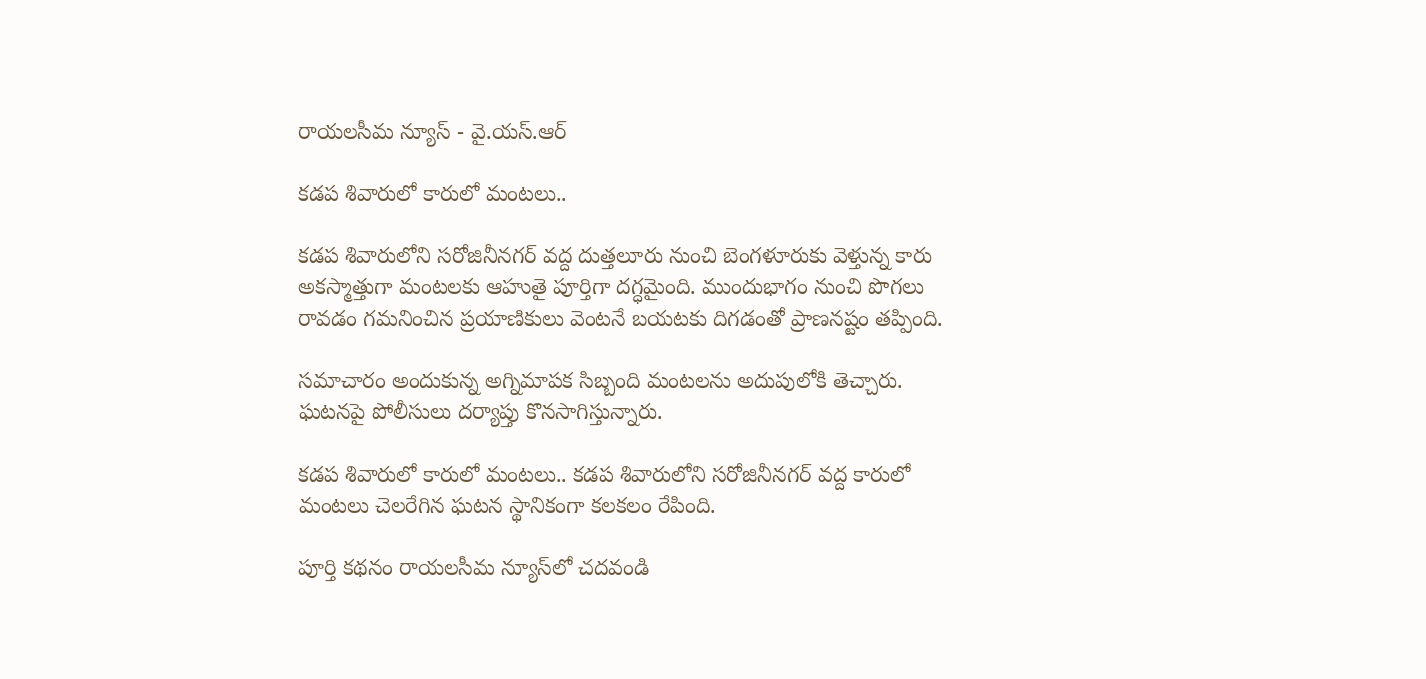రాయలసీమ న్యూస్ - వై.యస్.ఆర్

కడప శివారులో కారులో మంటలు..

కడప శివారులోని సరోజినీనగర్ వద్ద దుత్తలూరు నుంచి బెంగళూరుకు వెళ్తున్న కారు అకస్మాత్తుగా మంటలకు ఆహుతై పూర్తిగా దగ్ధమైంది. ముందుభాగం నుంచి పొగలు రావడం గమనించిన ప్రయాణికులు వెంటనే బయటకు దిగడంతో ప్రాణనష్టం తప్పింది.

సమాచారం అందుకున్న అగ్నిమాపక సిబ్బంది మంటలను అదుపులోకి తెచ్చారు. ఘటనపై పోలీసులు దర్యాప్తు కొనసాగిస్తున్నారు.

కడప శివారులో కారులో మంటలు.. కడప శివారులోని సరోజినీనగర్ వద్ద కారులో మంటలు చెలరేగిన ఘటన స్థానికంగా కలకలం రేపింది.

పూర్తి కథనం రాయలసీమ న్యూస్‌లో చదవండి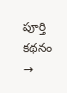పూర్తి కథనం →